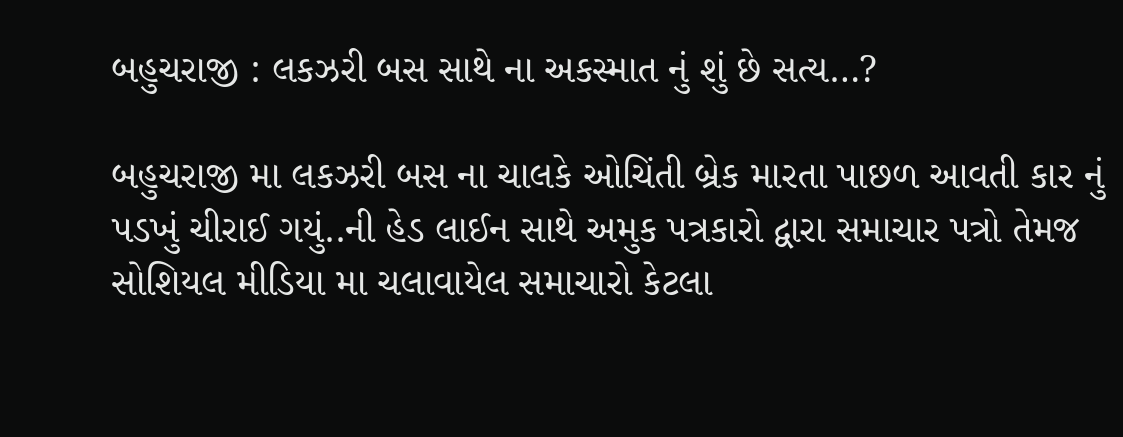બહુચરાજી : લકઝરી બસ સાથે ના અકસ્માત નું શું છે સત્ય…?

બહુચરાજી મા લકઝરી બસ ના ચાલકે ઓચિંતી બ્રેક મારતા પાછળ આવતી કાર નું પડખું ચીરાઈ ગયું..ની હેડ લાઈન સાથે અમુક પત્રકારો દ્વારા સમાચાર પત્રો તેમજ સોશિયલ મીડિયા મા ચલાવાયેલ સમાચારો કેટલા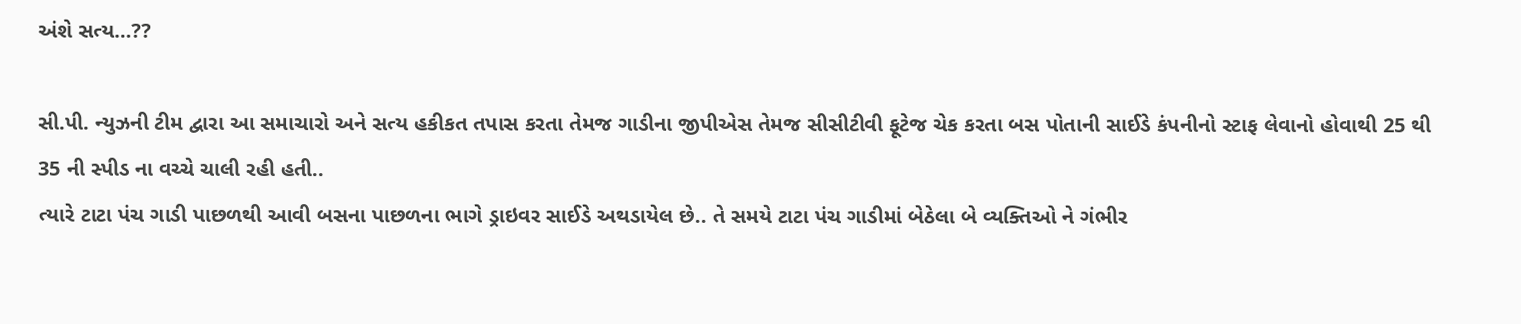અંશે સત્ય…??

સી.પી. ન્યુઝની ટીમ દ્વારા આ સમાચારો અને સત્ય હકીકત તપાસ કરતા તેમજ ગાડીના જીપીએસ તેમજ સીસીટીવી ફૂટેજ ચેક કરતા બસ પોતાની સાઈડે કંપનીનો સ્ટાફ લેવાનો હોવાથી 25 થી 35 ની સ્પીડ ના વચ્ચે ચાલી રહી હતી..
ત્યારે ટાટા પંચ ગાડી પાછળથી આવી બસના પાછળના ભાગે ડ્રાઇવર સાઈડે અથડાયેલ છે.. તે સમયે ટાટા પંચ ગાડીમાં બેઠેલા બે વ્યક્તિઓ ને ગંભીર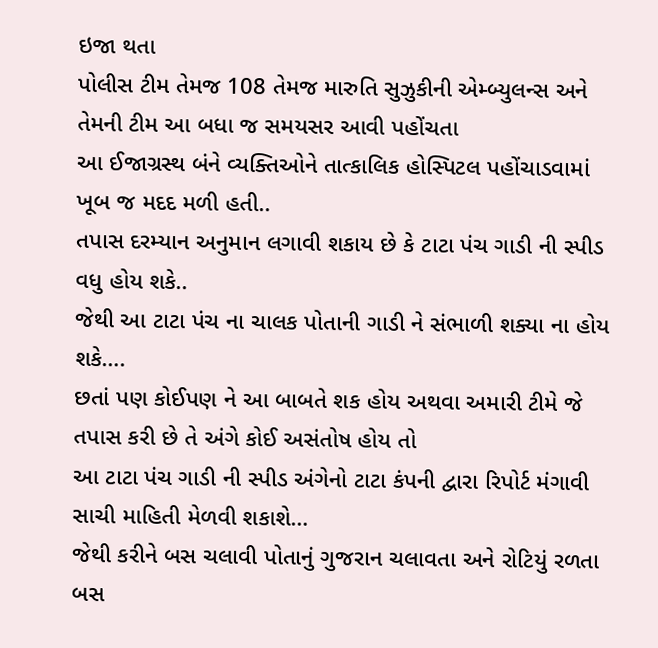ઇજા થતા
પોલીસ ટીમ તેમજ 108 તેમજ મારુતિ સુઝુકીની એમ્બ્યુલન્સ અને તેમની ટીમ આ બધા જ સમયસર આવી પહોંચતા
આ ઈજાગ્રસ્થ બંને વ્યક્તિઓને તાત્કાલિક હોસ્પિટલ પહોંચાડવામાં ખૂબ જ મદદ મળી હતી..
તપાસ દરમ્યાન અનુમાન લગાવી શકાય છે કે ટાટા પંચ ગાડી ની સ્પીડ વધુ હોય શકે..
જેથી આ ટાટા પંચ ના ચાલક પોતાની ગાડી ને સંભાળી શક્યા ના હોય શકે….
છતાં પણ કોઈપણ ને આ બાબતે શક હોય અથવા અમારી ટીમે જે તપાસ કરી છે તે અંગે કોઈ અસંતોષ હોય તો
આ ટાટા પંચ ગાડી ની સ્પીડ અંગેનો ટાટા કંપની દ્વારા રિપોર્ટ મંગાવી સાચી માહિતી મેળવી શકાશે…
જેથી કરીને બસ ચલાવી પોતાનું ગુજરાન ચલાવતા અને રોટિયું રળતા બસ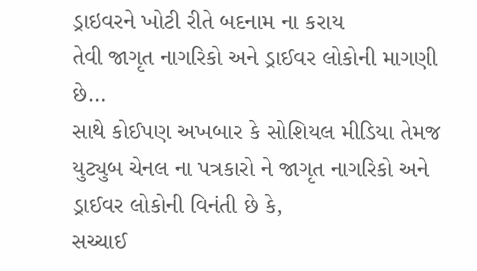ડ્રાઇવરને ખોટી રીતે બદનામ ના કરાય
તેવી જાગૃત નાગરિકો અને ડ્રાઈવર લોકોની માગણી છે…
સાથે કોઈપણ અખબાર કે સોશિયલ મીડિયા તેમજ યુટ્યુબ ચેનલ ના પત્રકારો ને જાગૃત નાગરિકો અને ડ્રાઈવર લોકોની વિનંતી છે કે,
સચ્ચાઈ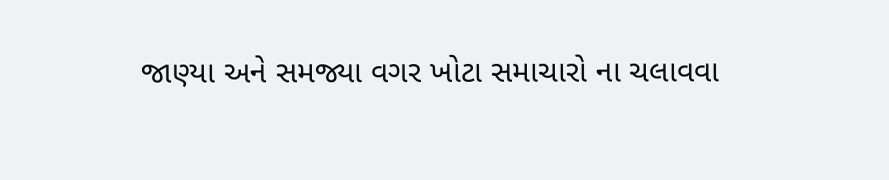જાણ્યા અને સમજ્યા વગર ખોટા સમાચારો ના ચલાવવા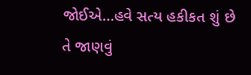જોઈએ…હવે સત્ય હકીકત શું છે તે જાણવું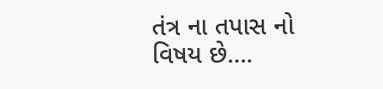તંત્ર ના તપાસ નો વિષય છે….